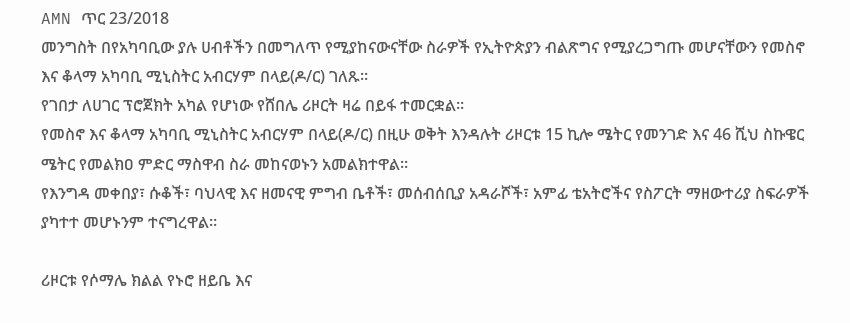AMN ጥር 23/2018
መንግስት በየአካባቢው ያሉ ሀብቶችን በመግለጥ የሚያከናውናቸው ስራዎች የኢትዮጵያን ብልጽግና የሚያረጋግጡ መሆናቸውን የመስኖ እና ቆላማ አካባቢ ሚኒስትር አብርሃም በላይ(ዶ/ር) ገለጹ።
የገበታ ለሀገር ፕሮጀክት አካል የሆነው የሸበሌ ሪዞርት ዛሬ በይፋ ተመርቋል።
የመስኖ እና ቆላማ አካባቢ ሚኒስትር አብርሃም በላይ(ዶ/ር) በዚሁ ወቅት እንዳሉት ሪዞርቱ 15 ኪሎ ሜትር የመንገድ እና 46 ሺህ ስኩዌር ሜትር የመልክዐ ምድር ማስዋብ ስራ መከናወኑን አመልክተዋል።
የእንግዳ መቀበያ፣ ሱቆች፣ ባህላዊ እና ዘመናዊ ምግብ ቤቶች፣ መሰብሰቢያ አዳራሾች፣ አምፊ ቴአትሮችና የስፖርት ማዘውተሪያ ስፍራዎች ያካተተ መሆኑንም ተናግረዋል።

ሪዞርቱ የሶማሌ ክልል የኑሮ ዘይቤ እና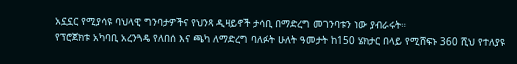አኗኗር የሚያሳዩ ባህላዊ ግንባታዎችና የህንጻ ዲዛይኖች ታሳቢ በማድረግ መገንባቱን ነው ያብራሩት።
የፕሮጀክቱ አካባቢ አረንጓዴ የለበሰ እና ጫካ ለማድረግ ባለፉት ሁለት ዓመታት ከ150 ሄክታር በላይ የሚሸፍኑ 360 ሺህ የተለያዩ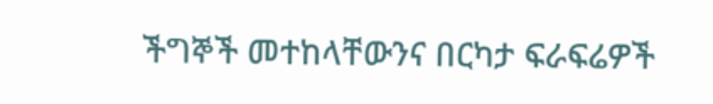ችግኞች መተከላቸውንና በርካታ ፍራፍሬዎች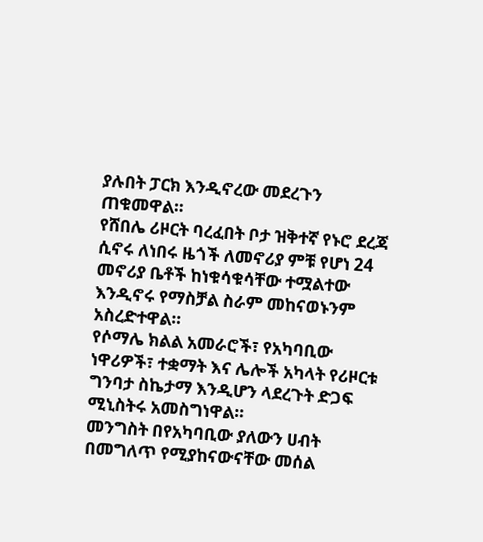ያሉበት ፓርክ እንዲኖረው መደረጉን ጠቁመዋል።
የሸበሌ ሪዞርት ባረፈበት ቦታ ዝቅተኛ የኑሮ ደረጃ ሲኖሩ ለነበሩ ዜጎች ለመኖሪያ ምቹ የሆነ 24 መኖሪያ ቤቶች ከነቁሳቁሳቸው ተሟልተው እንዲኖሩ የማስቻል ስራም መከናወኑንም አስረድተዋል።
የሶማሌ ክልል አመራሮች፣ የአካባቢው ነዋሪዎች፣ ተቋማት እና ሌሎች አካላት የሪዞርቱ ግንባታ ስኬታማ እንዲሆን ላደረጉት ድጋፍ ሚኒስትሩ አመስግነዋል።
መንግስት በየአካባቢው ያለውን ሀብት በመግለጥ የሚያከናውናቸው መሰል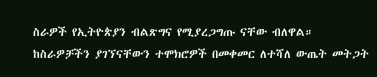ስራዎች የኢትዮጵያን ብልጽግና የሚያረጋግጡ ናቸው ብለዋል።
ከስራዎቻችን ያገኘናቸውን ተሞክሮዎች በመቀመር ለተሻለ ውጤት መትጋት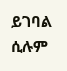ይገባል ሲሉም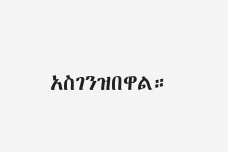አስገንዝበዋል።